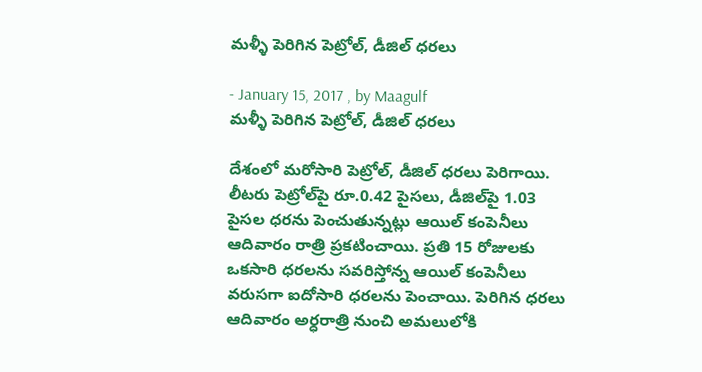మళ్ళీ పెరిగిన పెట్రోల్‌, డీజిల్‌ ధరలు

- January 15, 2017 , by Maagulf
మళ్ళీ పెరిగిన పెట్రోల్‌, డీజిల్‌ ధరలు

దేశంలో మరోసారి పెట్రోల్, డీజిల్ ధరలు పెరిగాయి. లీటరు పెట్రోల్‌పై రూ.0.42 పైసలు, డీజిల్‌పై 1.03 పైసల ధరను పెంచుతున్నట్లు ఆయిల్‌ కంపెనీలు ఆదివారం రాత్రి ప్రకటించాయి. ప్రతి 15 రోజులకు ఒకసారి ధరలను సవరిస్తోన్న ఆయిల్‌ కంపెనీలు వరుసగా ఐదోసారి ధరలను పెంచాయి. పెరిగిన ధరలు ఆదివారం అర్ధరాత్రి నుంచి అమలులోకి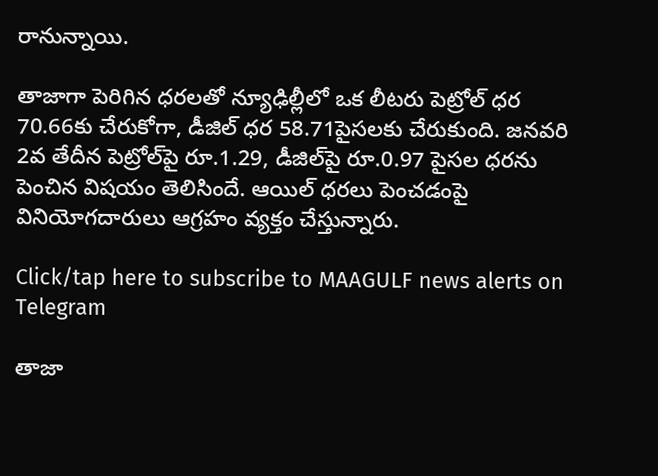రానున్నాయి.

తాజాగా పెరిగిన ధరలతో న్యూఢిల్లీలో ఒక లీటరు పెట్రోల్‌ ధర 70.66కు చేరుకోగా, డీజిల్‌ ధర 58.71పైసలకు చేరుకుంది. జనవరి 2వ తేదీన పెట్రోల్‌పై రూ.1.29, డీజిల్‌పై రూ.0.97 పైసల ధరను పెంచిన విషయం తెలిసిందే. ఆయిల్ ధరలు పెంచడంపై వినియోగదారులు ఆగ్రహం వ్యక్తం చేస్తున్నారు.

Click/tap here to subscribe to MAAGULF news alerts on Telegram

తాజా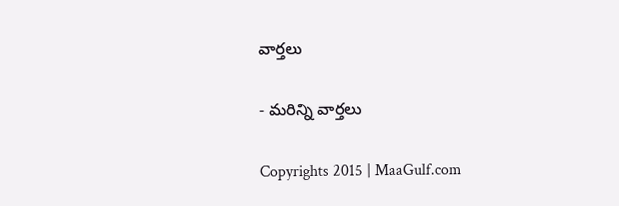వార్తలు

- మరిన్ని వార్తలు

Copyrights 2015 | MaaGulf.com